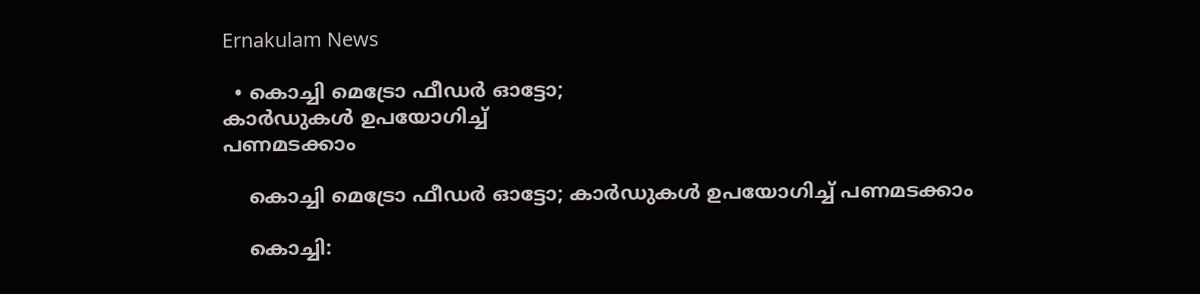Ernakulam News

  • കൊച്ചി മെട്രോ ഫീഡർ ഓട്ടോ;
കാർഡുകൾ ഉപയോഗിച്ച്
പണമടക്കാം

    കൊച്ചി മെട്രോ ഫീഡർ ഓട്ടോ; കാർഡുകൾ ഉപയോഗിച്ച് പണമടക്കാം

    കൊച്ചി: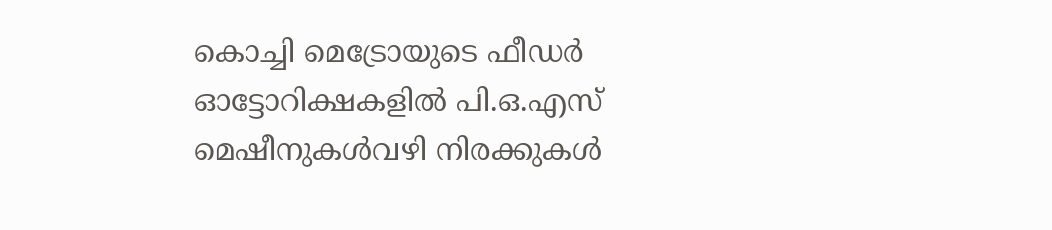കൊച്ചി മെട്രോയുടെ ഫീഡർ ഓട്ടോറിക്ഷകളിൽ പി.ഒ.എസ് മെഷീനുകൾവഴി നിരക്കുകൾ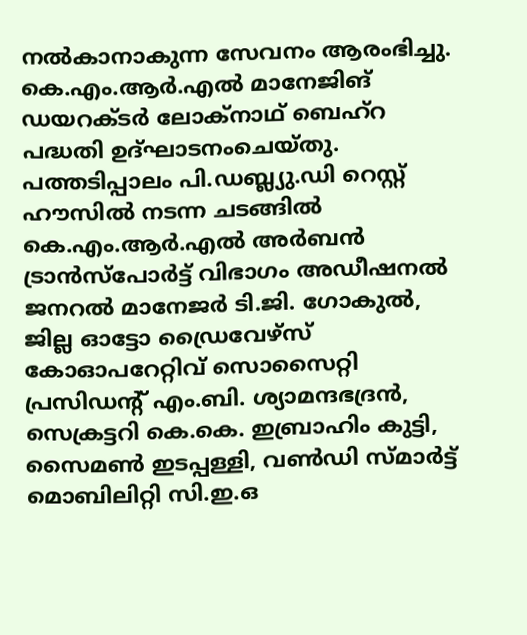നൽകാനാകുന്ന സേവനം ആരംഭിച്ചു. കെ.എം.ആർ.എൽ മാനേജിങ് ഡയറക്ടർ ലോക്നാഥ് ബെഹ്റ പദ്ധതി ഉദ്ഘാടനംചെയ്തു. പത്തടിപ്പാലം പി.ഡബ്ല്യു.ഡി റെസ്റ്റ് ഹൗസിൽ നടന്ന ചടങ്ങിൽ കെ.എം.ആർ.എൽ അർബൻ ട്രാൻസ്പോർട്ട് വിഭാഗം അഡീഷനൽ ജനറൽ മാനേജർ ടി.ജി. ഗോകുൽ, ജില്ല ഓട്ടോ ഡ്രൈവേഴ്സ് കോഓപറേറ്റിവ് സൊസൈറ്റി പ്രസിഡന്റ് എം.ബി. ശ്യാമന്ദഭദ്രൻ, സെക്രട്ടറി കെ.കെ. ഇബ്രാഹിം കുട്ടി, സൈമൺ ഇടപ്പള്ളി, വൺഡി സ്മാർട്ട് മൊബിലിറ്റി സി.ഇ.ഒ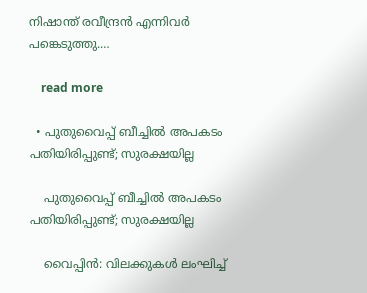നിഷാന്ത് രവീന്ദ്രൻ എന്നിവർ പങ്കെടുത്തു.…

    read more

  • പുതുവൈപ്പ് ബീച്ചിൽ അപകടം പതിയിരിപ്പുണ്ട്; സുരക്ഷയില്ല

    പുതുവൈപ്പ് ബീച്ചിൽ അപകടം പതിയിരിപ്പുണ്ട്; സുരക്ഷയില്ല

    വൈപ്പിന്‍: വിലക്കുകള്‍ ലംഘിച്ച്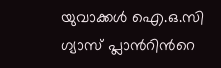യുവാക്കൾ ഐ.ഒ.സി ഗ്യാസ് പ്ലാന്‍റിന്‍റെ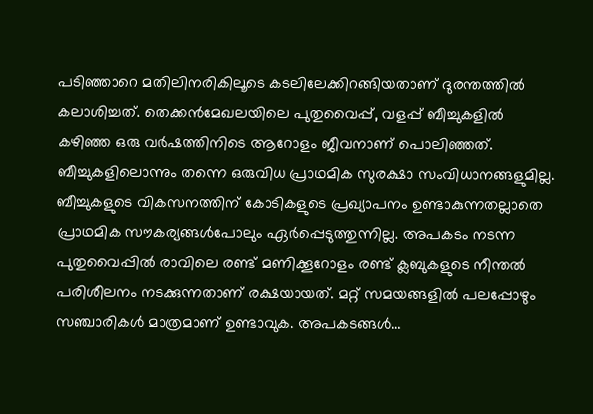പടിഞ്ഞാറെ മതിലിനരികിലൂടെ കടലിലേക്കിറങ്ങിയതാണ്‌ ദുരന്തത്തിൽ കലാശിച്ചത്. തെക്കന്‍മേഖലയിലെ പുതുവൈപ്പ്, വളപ്പ് ബീച്ചുകളില്‍ കഴിഞ്ഞ ഒരു വര്‍ഷത്തിനിടെ ആറോളം ജീവനാണ് പൊലിഞ്ഞത്. ബീച്ചുകളിലൊന്നും തന്നെ ഒരുവിധ പ്രാഥമിക സുരക്ഷാ സംവിധാനങ്ങളുമില്ല. ബീച്ചുകളുടെ വികസനത്തിന് കോടികളുടെ പ്രഖ്യാപനം ഉണ്ടാകുന്നതല്ലാതെ പ്രാഥമിക സൗകര്യങ്ങള്‍പോലും ഏര്‍പ്പെടുത്തുന്നില്ല. അപകടം നടന്ന പുതുവൈപ്പില്‍ രാവിലെ രണ്ട് മണിക്കൂറോളം രണ്ട് ക്ലബുകളുടെ നീന്തല്‍ പരിശീലനം നടക്കുന്നതാണ് രക്ഷയായത്. മറ്റ് സമയങ്ങളില്‍ പലപ്പോഴും സഞ്ചാരികള്‍ മാത്രമാണ് ഉണ്ടാവുക. അപകടങ്ങള്‍…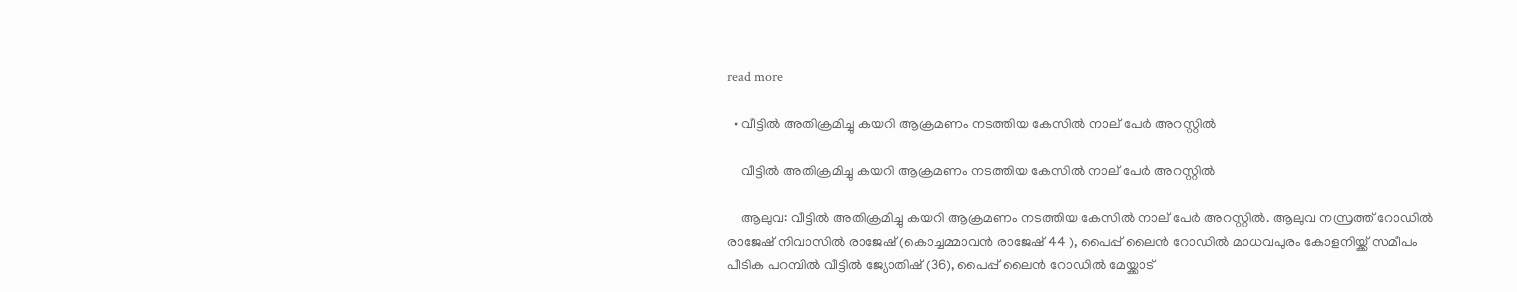read more

  • വീട്ടിൽ അതിക്രമിച്ചു കയറി ആക്രമണം നടത്തിയ കേസിൽ നാല് പേർ അറസ്റ്റിൽ

    വീട്ടിൽ അതിക്രമിച്ചു കയറി ആക്രമണം നടത്തിയ കേസിൽ നാല് പേർ അറസ്റ്റിൽ

    ആലുവ: വീട്ടിൽ അതിക്രമിച്ചു കയറി ആക്രമണം നടത്തിയ കേസിൽ നാല് പേർ അറസ്റ്റിൽ. ആലുവ നസ്രത്ത് റോഡിൽ രാജേഷ് നിവാസിൽ രാജേഷ് (കൊച്ചമ്മാവൻ രാജേഷ് 44 ), പൈപ്പ് ലൈൻ റോഡിൽ മാധവപുരം കോളനിയ്ക്ക് സമീപം പീടിക പറമ്പിൽ വീട്ടിൽ ജ്യോതിഷ് (36), പൈപ്പ് ലൈൻ റോഡിൽ മേയ്ക്കാട്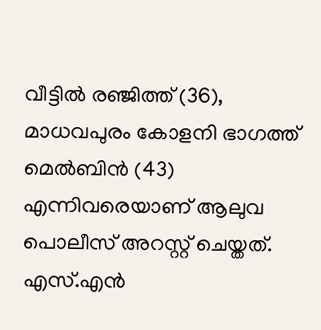വീട്ടിൽ രഞ്ജിത്ത് (36), മാധവപുരം കോളനി ഭാഗത്ത് മെൽബിൻ (43) എന്നിവരെയാണ് ആലുവ പൊലീസ് അറസ്റ്റ് ചെയ്തത്. എസ്.എൻ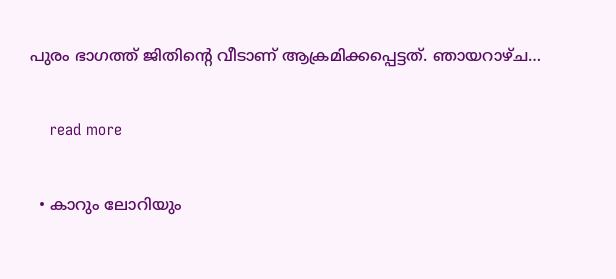പുരം ഭാഗത്ത് ജിതിന്റെ വീടാണ് ആക്രമിക്കപ്പെട്ടത്. ഞായറാഴ്ച…

    read more

  • കാറും ലോറിയും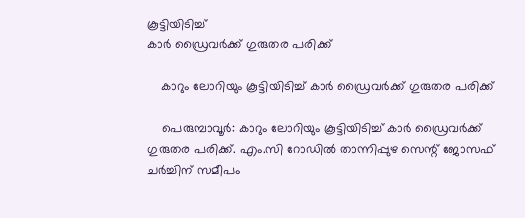കൂട്ടിയിടിച്ച്
കാര്‍ ഡ്രൈവര്‍ക്ക് ഗുരുതര പരിക്ക്

    കാറും ലോറിയും കൂട്ടിയിടിച്ച് കാര്‍ ഡ്രൈവര്‍ക്ക് ഗുരുതര പരിക്ക്

    പെരുമ്പാവൂര്‍: കാറും ലോറിയും കൂട്ടിയിടിച്ച് കാര്‍ ഡ്രൈവര്‍ക്ക് ഗുരുതര പരിക്ക്. എം.സി റോഡില്‍ താന്നിപ്പുഴ സെന്റ് ജോസഫ് ചര്‍ച്ചിന് സമീപം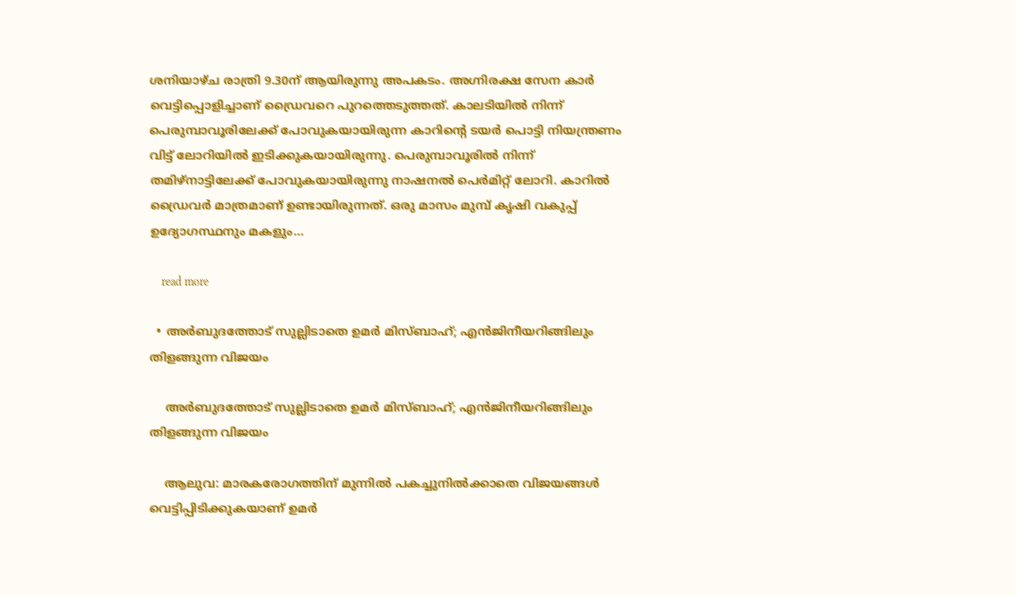ശനിയാഴ്ച രാത്രി 9.30ന് ആയിരുന്നു അപകടം. അഗ്നിരക്ഷ സേന കാര്‍ വെട്ടിപ്പൊളിച്ചാണ് ഡ്രൈവറെ പുറത്തെടുത്തത്. കാലടിയില്‍ നിന്ന് പെരുമ്പാവൂരിലേക്ക് പോവുകയായിരുന്ന കാറിന്റെ ടയര്‍ പൊട്ടി നിയന്ത്രണം വിട്ട് ലോറിയില്‍ ഇടിക്കുകയായിരുന്നു. പെരുമ്പാവൂരില്‍ നിന്ന് തമിഴ്‌നാട്ടിലേക്ക് പോവുകയായിരുന്നു നാഷനല്‍ പെര്‍മിറ്റ് ലോറി. കാറില്‍ ഡ്രൈവര്‍ മാത്രമാണ് ഉണ്ടായിരുന്നത്. ഒരു മാസം മുമ്പ് കൃഷി വകുപ്പ് ഉദ്യോഗസ്ഥനും മകളും…

    read more

  • അർബുദത്തോട് സുല്ലിടാതെ ഉമർ മിസ്ബാഹ്; എൻജിനീയറിങ്ങിലും തിളങ്ങുന്ന വിജയം

    അർബുദത്തോട് സുല്ലിടാതെ ഉമർ മിസ്ബാഹ്; എൻജിനീയറിങ്ങിലും തിളങ്ങുന്ന വിജയം

    ആലുവ: മാരകരോഗത്തിന് മുന്നിൽ പകച്ചുനിൽക്കാതെ വിജയങ്ങൾ വെട്ടിപ്പിടിക്കുകയാണ് ഉമർ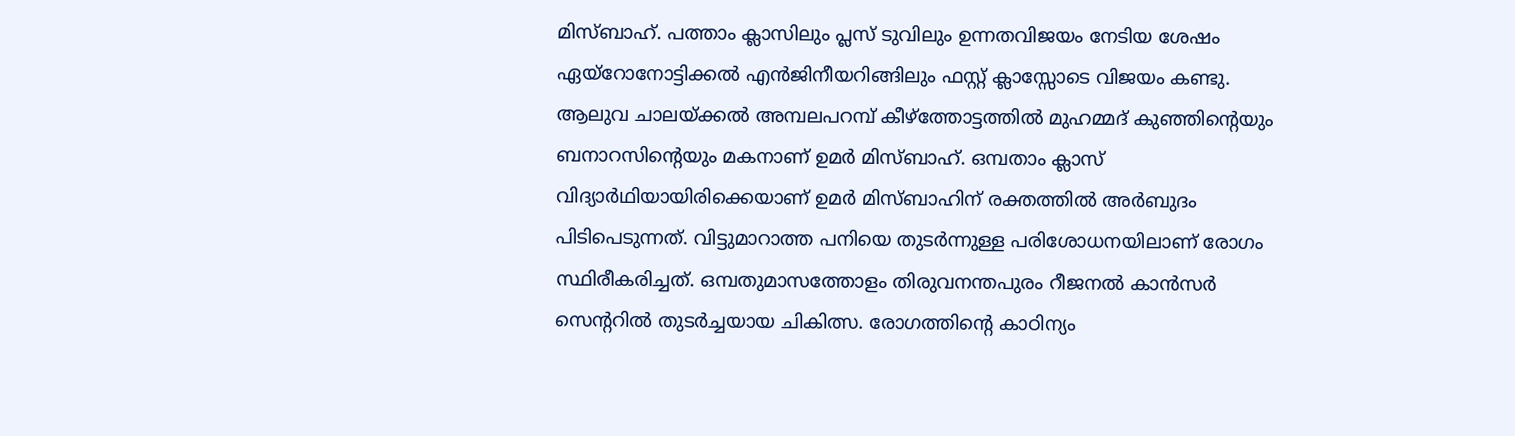മിസ്ബാഹ്. പത്താം ക്ലാസിലും പ്ലസ് ടുവിലും ഉന്നതവിജയം നേടിയ ശേഷം ഏയ്റോനോട്ടിക്കൽ എൻജിനീയറിങ്ങിലും ഫസ്റ്റ് ക്ലാസ്സോടെ വിജയം കണ്ടു. ആലുവ ചാലയ്ക്കൽ അമ്പലപറമ്പ് കീഴ്ത്തോട്ടത്തിൽ മുഹമ്മദ് കുഞ്ഞിന്റെയും ബനാറസിന്റെയും മകനാണ് ഉമർ മിസ്ബാഹ്. ഒമ്പതാം ക്ലാസ് വിദ്യാർഥിയായിരിക്കെയാണ് ഉമർ മിസ്ബാഹിന് രക്തത്തിൽ അർബുദം പിടിപെടുന്നത്. വിട്ടുമാറാത്ത പനിയെ തുടർന്നുള്ള പരിശോധനയിലാണ് രോഗം സ്ഥിരീകരിച്ചത്. ഒമ്പതുമാസത്തോളം തിരുവനന്തപുരം റീജനൽ കാൻസർ സെന്ററിൽ തുടർച്ചയായ ചികിത്സ. രോഗത്തിന്റെ കാഠിന്യം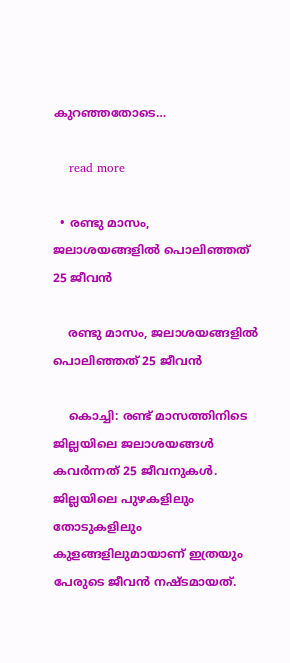കുറഞ്ഞതോടെ…

    read more

  • രണ്ടു മാസം, ജലാശയങ്ങളിൽ പൊലിഞ്ഞത് 25 ജീവൻ

    രണ്ടു മാസം, ജലാശയങ്ങളിൽ പൊലിഞ്ഞത് 25 ജീവൻ

    കൊച്ചി: രണ്ട് മാസത്തിനിടെ ജില്ലയിലെ ജലാശയങ്ങൾ കവർന്നത് 25 ജീവനുകൾ. ജില്ലയിലെ പുഴകളിലും തോടുകളിലും കുളങ്ങളിലുമായാണ് ഇത്രയും പേരുടെ ജീവൻ നഷ്ടമായത്.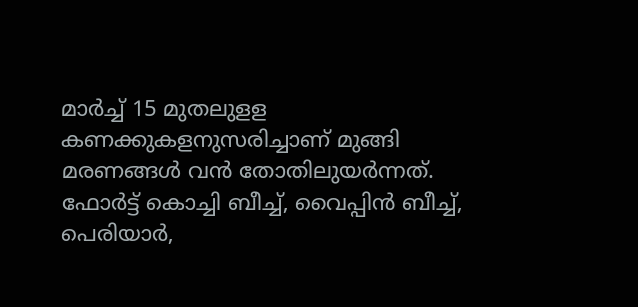മാർച്ച് 15 മുതലുളള കണക്കുകളനുസരിച്ചാണ് മുങ്ങി മരണങ്ങൾ വൻ തോതിലുയർന്നത്. ഫോർട്ട് കൊച്ചി ബീച്ച്, വൈപ്പിൻ ബീച്ച്, പെരിയാർ,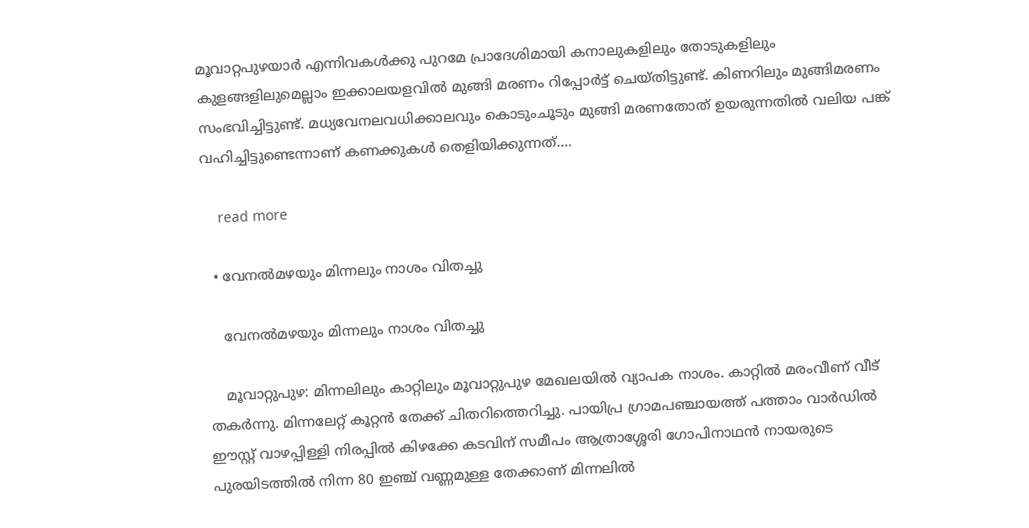മൂവാറ്റപുഴയാർ എന്നിവകൾക്കു പുറമേ പ്രാദേശിമായി കനാലുകളിലും തോടുകളിലും കുളങ്ങളിലുമെല്ലാം ഇക്കാലയളവിൽ മുങ്ങി മരണം റിപ്പോർട്ട് ചെയ്തിട്ടുണ്ട്. കിണറിലും മുങ്ങിമരണം സംഭവിച്ചിട്ടുണ്ട്. മധ്യവേനലവധിക്കാലവും കൊടുംചൂടും മുങ്ങി മരണതോത് ഉയരുന്നതിൽ വലിയ പങ്ക് വഹിച്ചിട്ടുണ്ടെന്നാണ് കണക്കുകൾ തെളിയിക്കുന്നത്.…

    read more

  • വേനൽമഴയും മിന്നലും നാശം വിതച്ചു

    വേനൽമഴയും മിന്നലും നാശം വിതച്ചു

    മൂവാറ്റുപുഴ: മിന്നലിലും കാറ്റിലും മൂവാറ്റുപുഴ മേഖലയിൽ വ്യാപക നാശം. കാറ്റിൽ മരംവീണ് വീട് തകർന്നു. മിന്നലേറ്റ് കൂറ്റൻ തേക്ക് ചിതറിത്തെറിച്ചു. പായിപ്ര ഗ്രാമപഞ്ചായത്ത് പത്താം വാർഡിൽ ഈസ്റ്റ് വാഴപ്പിള്ളി നിരപ്പിൽ കിഴക്കേ കടവിന് സമീപം ആത്രാശ്ശേരി ഗോപിനാഥൻ നായരുടെ പുരയിടത്തിൽ നിന്ന 80 ഇഞ്ച് വണ്ണമുള്ള തേക്കാണ് മിന്നലിൽ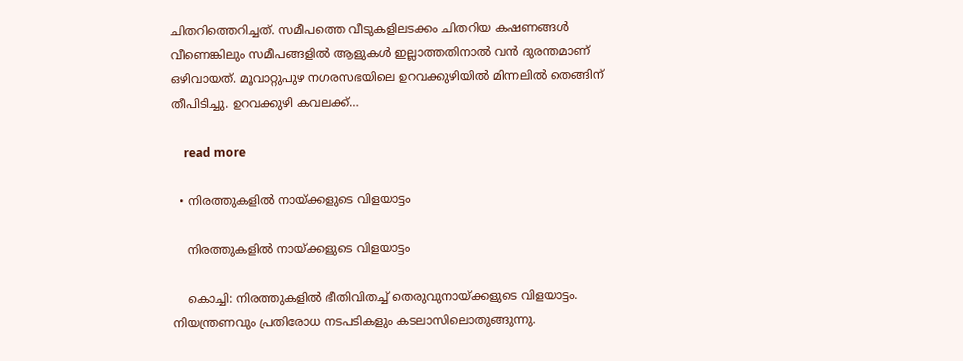ചിതറിത്തെറിച്ചത്. സമീപത്തെ വീടുകളിലടക്കം ചിതറിയ കഷണങ്ങൾ വീണെങ്കിലും സമീപങ്ങളിൽ ആളുകൾ ഇല്ലാത്തതിനാൽ വൻ ദുരന്തമാണ് ഒഴിവായത്. മൂവാറ്റുപുഴ നഗരസഭയിലെ ഉറവക്കുഴിയിൽ മിന്നലിൽ തെങ്ങിന് തീപിടിച്ചു. ഉറവക്കുഴി കവലക്ക്…

    read more

  • നിരത്തുകളിൽ നായ്ക്കളുടെ വിളയാട്ടം

    നിരത്തുകളിൽ നായ്ക്കളുടെ വിളയാട്ടം

    കൊച്ചി: നിരത്തുകളിൽ ഭീതിവിതച്ച് തെരുവുനായ്ക്കളുടെ വിളയാട്ടം. നിയന്ത്രണവും പ്രതിരോധ നടപടികളും കടലാസിലൊതുങ്ങുന്നു.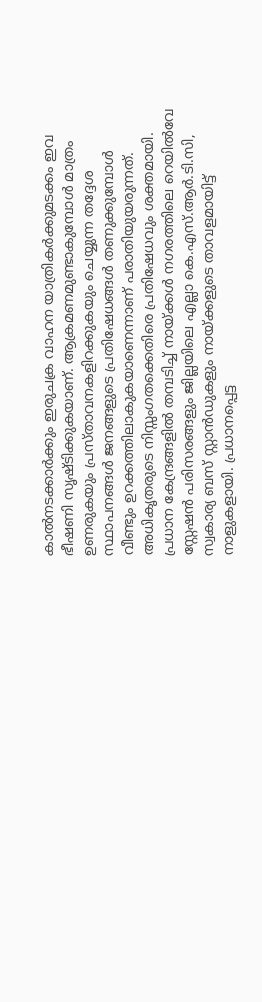കാൽനടക്കാർക്കും ഇരുചക്ര വാഹന യാത്രികർക്കുമടക്കം ഇവ ഭീഷണി സൃഷ്ടിക്കുകയാണ്. ആക്രമണമുണ്ടാകുമ്പോൾ മാത്രം ഉണരുകയും പ്രസ്താവനകളിറക്കുകയും ചെയ്യുന്ന തദ്ദേശ സ്ഥാപനങ്ങൾ ജനങ്ങളുടെ പ്രതിഷേധങ്ങൾ തണുക്കുമ്പോൾ വീണ്ടും ഉറക്കത്തിലാകുകയാണെന്നാണ് പരാതിയുയരുന്നത്. അധികൃതരുടെ നിസ്സംഗതക്കെതിരെ പ്രതിഷേധവും ശക്തമായി. പ്രധാന കേന്ദ്രങ്ങളിൽ തമ്പടിച്ച് നായ്ക്കൾ നഗരത്തിലെ റെയിൽവേ സ്റ്റേഷൻ പരിസരങ്ങളും ജില്ലയിലെ എല്ലാ കെ.എസ്.ആർ.ടി.സി, സ്വകാര്യ ബസ് സ്റ്റാൻഡുകളും നായ്ക്കളുടെ താവളമായിട്ട് നാളുകളായി. പ്രധാനപ്പെട്ട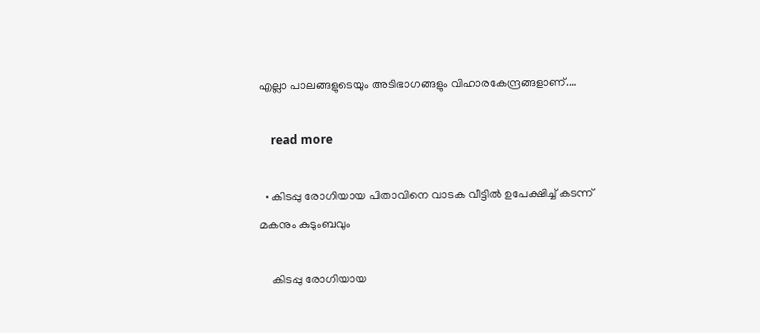എല്ലാ പാലങ്ങളുടെയും അടിഭാഗങ്ങളും വിഹാരകേന്ദ്രങ്ങളാണ്.…

    read more

  • കിടപ്പു രോഗിയായ പിതാവിനെ വാടക വീട്ടിൽ ഉപേക്ഷിച്ച് കടന്ന് മകനും കുടുംബവും

    കിടപ്പു രോഗിയായ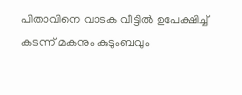പിതാവിനെ വാടക വീട്ടിൽ ഉപേക്ഷിച്ച് കടന്ന് മകനും കുടുംബവും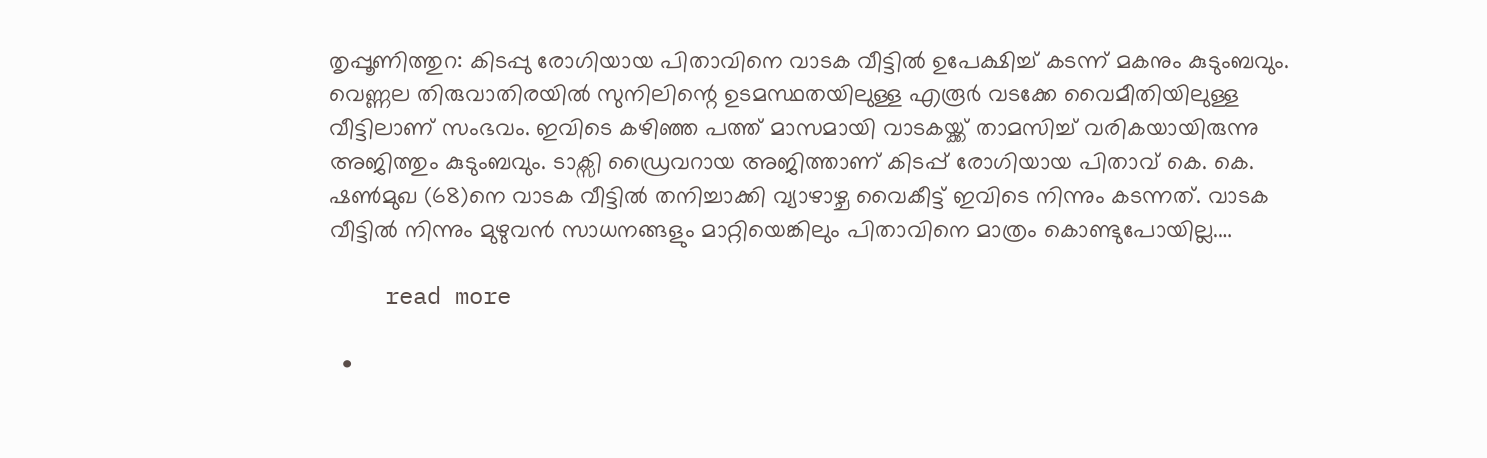തൃപ്പൂണിത്തുറ: കിടപ്പു രോഗിയായ പിതാവിനെ വാടക വീട്ടിൽ ഉപേക്ഷിച്ച് കടന്ന് മകനും കുടുംബവും. വെണ്ണല തിരുവാതിരയിൽ സുനിലിന്റെ ഉടമസ്ഥതയിലുള്ള എരൂർ വടക്കേ വൈമീതിയിലുള്ള വീട്ടിലാണ് സംഭവം. ഇവിടെ കഴിഞ്ഞ പത്ത് മാസമായി വാടകയ്ക്ക് താമസിച്ച് വരികയായിരുന്നു അജിത്തും കുടുംബവും. ടാക്സി ഡ്രൈവറായ അജിത്താണ് കിടപ്പ് രോഗിയായ പിതാവ് കെ. കെ. ഷൺമുഖ (68)നെ വാടക വീട്ടിൽ തനിച്ചാക്കി വ്യാഴാഴ്ച വൈകീട്ട് ഇവിടെ നിന്നും കടന്നത്. വാടക വീട്ടിൽ നിന്നും മുഴുവൻ സാധനങ്ങളും മാറ്റിയെങ്കിലും പിതാവിനെ മാത്രം കൊണ്ടുപോയില്ല.…

    read more

  •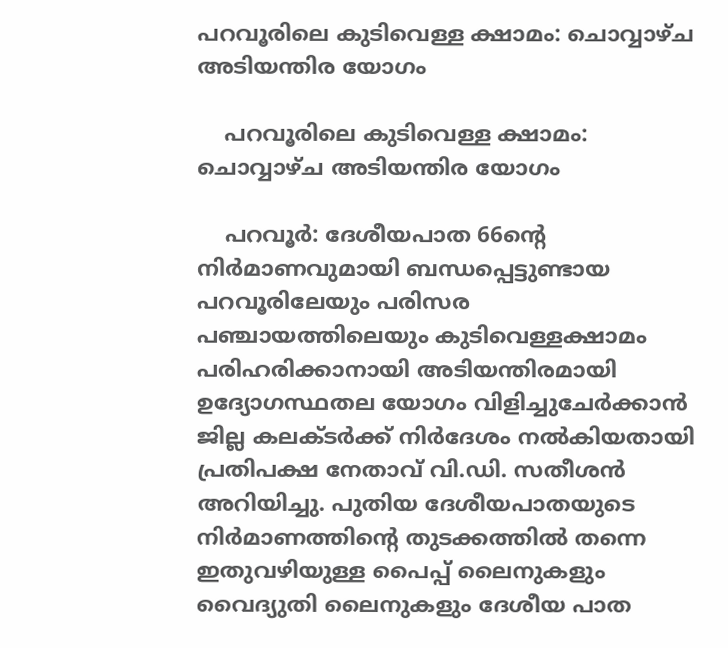പറവൂരിലെ കുടിവെള്ള ക്ഷാമം: ചൊവ്വാഴ്ച അടിയന്തിര യോഗം

    പറവൂരിലെ കുടിവെള്ള ക്ഷാമം: ചൊവ്വാഴ്ച അടിയന്തിര യോഗം

    പറവൂർ: ദേശീയപാത 66ന്‍റെ നിര്‍മാണവുമായി ബന്ധപ്പെട്ടുണ്ടായ പറവൂരിലേയും പരിസര പഞ്ചായത്തിലെയും കുടിവെള്ളക്ഷാമം പരിഹരിക്കാനായി അടിയന്തിരമായി ഉദ്യോഗസ്ഥതല യോഗം വിളിച്ചുചേർക്കാൻ ജില്ല കലക്ടര്‍ക്ക് നിര്‍ദേശം നല്‍കിയതായി പ്രതിപക്ഷ നേതാവ് വി.ഡി. സതീശന്‍ അറിയിച്ചു. പുതിയ ദേശീയപാതയുടെ നിര്‍മാണത്തിന്‍റെ തുടക്കത്തിൽ തന്നെ ഇതുവഴിയുള്ള പൈപ്പ് ലൈനുകളും വൈദ്യുതി ലൈനുകളും ദേശീയ പാത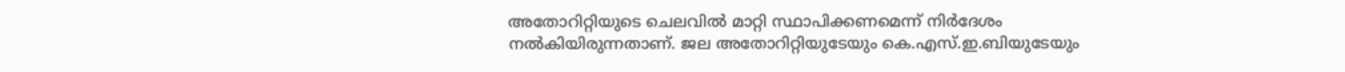അതോറിറ്റിയുടെ ചെലവിൽ മാറ്റി സ്ഥാപിക്കണമെന്ന് നിര്‍ദേശം നൽകിയിരുന്നതാണ്. ജല അതോറിറ്റിയുടേയും കെ.എസ്.ഇ.ബിയുടേയും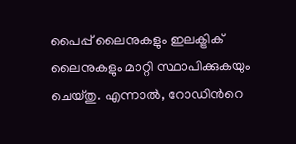പൈപ്പ് ലൈനുകളും ഇലക്ട്രിക് ലൈനുകളും മാറ്റി സ്ഥാപിക്കുകയും ചെയ്തു. എന്നാൽ, റോഡിന്‍റെ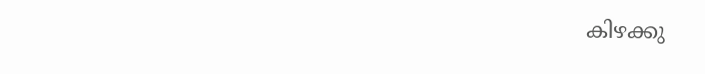കിഴക്കു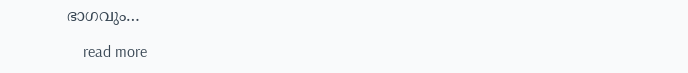ഭാഗവും…

    read more